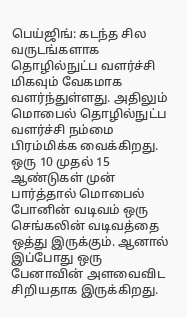பெய்ஜிங்: கடந்த சில வருடங்களாக தொழில்நுட்ப வளர்ச்சி மிகவும் வேகமாக வளர்ந்துள்ளது. அதிலும் மொபைல் தொழில்நுட்ப வளர்ச்சி நம்மை பிரம்மிக்க வைக்கிறது. ஒரு 10 முதல் 15 ஆண்டுகள் முன் பார்த்தால் மொபைல் போனின் வடிவம் ஒரு செங்கலின் வடிவத்தை ஒத்து இருக்கும். ஆனால் இப்போது ஒரு பேனாவின் அளவைவிட சிறியதாக இருக்கிறது.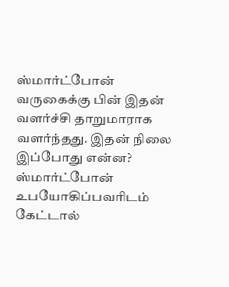ஸ்மார்ட்போன் வருகைக்கு பின் இதன் வளர்ச்சி தாறுமாராக வளர்ந்தது. இதன் நிலை இப்போது என்ன? ஸ்மார்ட்போன் உபயோகிப்பவரிடம் கேட்டால்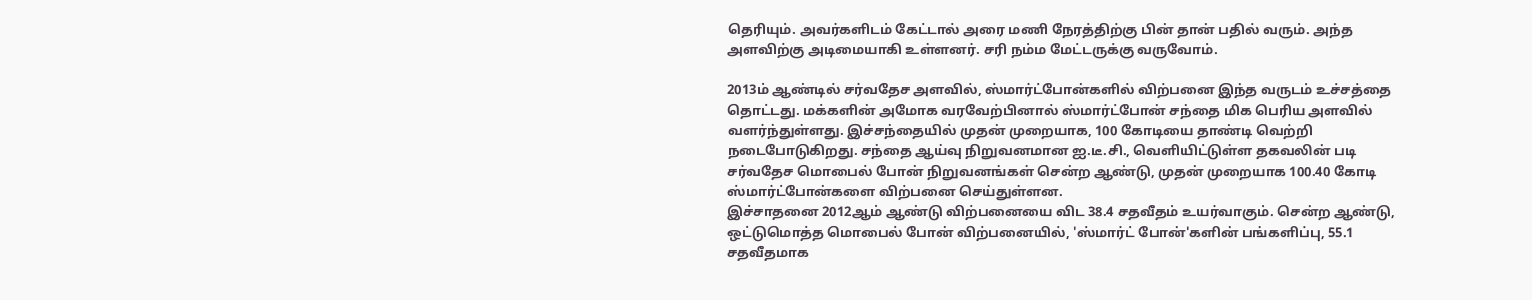தெரியும். அவர்களிடம் கேட்டால் அரை மணி நேரத்திற்கு பின் தான் பதில் வரும். அந்த அளவிற்கு அடிமையாகி உள்ளனர். சரி நம்ம மேட்டருக்கு வருவோம்.

2013ம் ஆண்டில் சர்வதேச அளவில், ஸ்மார்ட்போன்களில் விற்பனை இந்த வருடம் உச்சத்தை தொட்டது. மக்களின் அமோக வரவேற்பினால் ஸ்மார்ட்போன் சந்தை மிக பெரிய அளவில் வளர்ந்துள்ளது. இச்சந்தையில் முதன் முறையாக, 100 கோடியை தாண்டி வெற்றி நடைபோடுகிறது. சந்தை ஆய்வு நிறுவனமான ஐ.டீ.சி., வெளியிட்டுள்ள தகவலின் படி சர்வதேச மொபைல் போன் நிறுவனங்கள் சென்ற ஆண்டு, முதன் முறையாக 100.40 கோடி ஸ்மார்ட்போன்களை விற்பனை செய்துள்ளன.
இச்சாதனை 2012ஆம் ஆண்டு விற்பனையை விட 38.4 சதவீதம் உயர்வாகும். சென்ற ஆண்டு, ஒட்டுமொத்த மொபைல் போன் விற்பனையில், 'ஸ்மார்ட் போன்'களின் பங்களிப்பு, 55.1 சதவீதமாக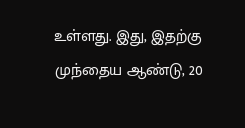உள்ளது. இது, இதற்கு முந்தைய ஆண்டு, 20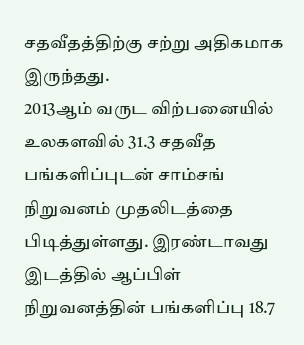சதவீதத்திற்கு சற்று அதிகமாக இருந்தது.
2013ஆம் வருட விற்பனையில் உலகளவில் 31.3 சதவீத பங்களிப்புடன் சாம்சங் நிறுவனம் முதலிடத்தை பிடித்துள்ளது. இரண்டாவது இடத்தில் ஆப்பிள் நிறுவனத்தின் பங்களிப்பு 18.7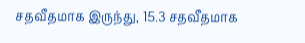சதவீதமாக இருந்து, 15.3 சதவீதமாக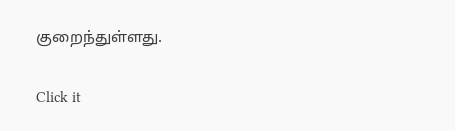குறைந்துள்ளது.


Click it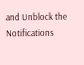and Unblock the Notifications